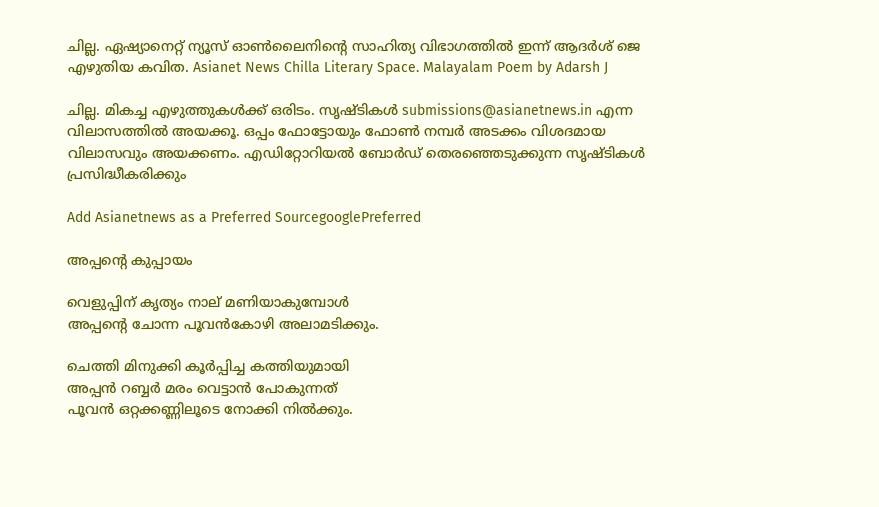ചില്ല. ഏഷ്യാനെറ്റ് ന്യൂസ് ഓണ്‍ലൈനിന്റെ സാഹിത്യ വിഭാഗത്തില്‍ ഇന്ന് ആദര്‍ശ് ജെ എഴുതിയ കവിത. Asianet News Chilla Literary Space. Malayalam Poem by Adarsh J

ചില്ല. മികച്ച എഴുത്തുകള്‍ക്ക് ഒരിടം. സൃഷ്ടികള്‍ submissions@asianetnews.in എന്ന വിലാസത്തില്‍ അയക്കൂ. ഒപ്പം ഫോട്ടോയും ഫോണ്‍ നമ്പര്‍ അടക്കം വിശദമായ വിലാസവും അയക്കണം. എഡിറ്റോറിയല്‍ ബോര്‍ഡ് തെരഞ്ഞെടുക്കുന്ന സൃഷ്ടികള്‍ പ്രസിദ്ധീകരിക്കും

Add Asianetnews as a Preferred SourcegooglePreferred

അപ്പന്റെ കുപ്പായം

വെളുപ്പിന് കൃത്യം നാല് മണിയാകുമ്പോള്‍
അപ്പന്റെ ചോന്ന പൂവന്‍കോഴി അലാമടിക്കും.

ചെത്തി മിനുക്കി കൂര്‍പ്പിച്ച കത്തിയുമായി
അപ്പന്‍ റബ്ബര്‍ മരം വെട്ടാന്‍ പോകുന്നത്
പൂവന്‍ ഒറ്റക്കണ്ണിലൂടെ നോക്കി നില്‍ക്കും.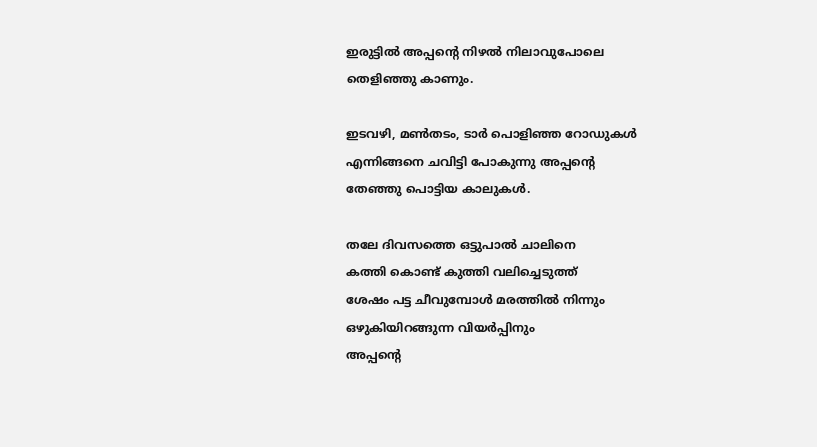ഇരുട്ടില്‍ അപ്പന്റെ നിഴല്‍ നിലാവുപോലെ
തെളിഞ്ഞു കാണും.

ഇടവഴി, മണ്‍തടം, ടാര്‍ പൊളിഞ്ഞ റോഡുകള്‍
എന്നിങ്ങനെ ചവിട്ടി പോകുന്നു അപ്പന്റെ
തേഞ്ഞു പൊട്ടിയ കാലുകള്‍.

തലേ ദിവസത്തെ ഒട്ടുപാല്‍ ചാലിനെ
കത്തി കൊണ്ട് കുത്തി വലിച്ചെടുത്ത്
ശേഷം പട്ട ചീവുമ്പോള്‍ മരത്തില്‍ നിന്നും
ഒഴുകിയിറങ്ങുന്ന വിയര്‍പ്പിനും
അപ്പന്റെ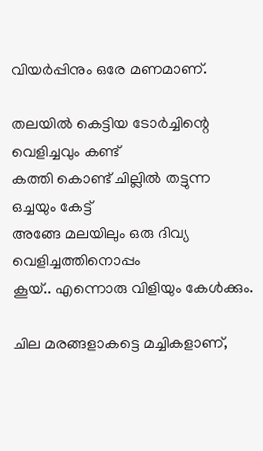വിയര്‍പ്പിനും ഒരേ മണമാണ്.

തലയില്‍ കെട്ടിയ ടോര്‍ച്ചിന്റെ വെളിച്ചവും കണ്ട്
കത്തി കൊണ്ട് ചില്ലില്‍ തട്ടുന്ന ഒച്ചയും കേട്ട്
അങ്ങേ മലയിലും ഒരു ദിവ്യ വെളിച്ചത്തിനൊപ്പം
കൂയ്.. എന്നൊരു വിളിയും കേള്‍ക്കും.

ചില മരങ്ങളാകട്ടെ മച്ചികളാണ്,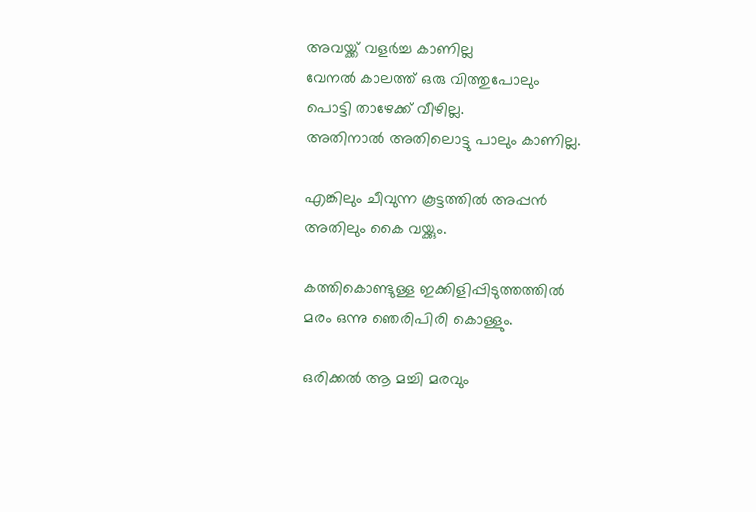അവയ്ക്ക് വളര്‍ച്ച കാണില്ല
വേനല്‍ കാലത്ത് ഒരു വിത്തുപോലും
പൊട്ടി താഴേക്ക് വീഴില്ല.
അതിനാല്‍ അതിലൊട്ടു പാലും കാണില്ല.

എങ്കിലും ചീവുന്ന കൂട്ടത്തില്‍ അപ്പന്‍
അതിലും കൈ വയ്ക്കും.

കത്തികൊണ്ടുള്ള ഇക്കിളിപ്പിടുത്തത്തില്‍
മരം ഒന്നു ഞെരിപിരി കൊള്ളും.

ഒരിക്കല്‍ ആ മച്ചി മരവും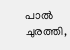പാല്‍ ചുരത്തി,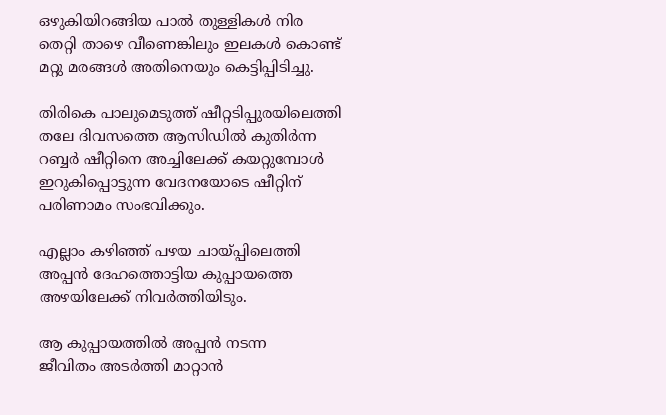ഒഴുകിയിറങ്ങിയ പാല്‍ തുള്ളികള്‍ നിര
തെറ്റി താഴെ വീണെങ്കിലും ഇലകള്‍ കൊണ്ട്
മറ്റു മരങ്ങള്‍ അതിനെയും കെട്ടിപ്പിടിച്ചു.

തിരികെ പാലുമെടുത്ത് ഷീറ്റടിപ്പുരയിലെത്തി
തലേ ദിവസത്തെ ആസിഡില്‍ കുതിര്‍ന്ന
റബ്ബര്‍ ഷീറ്റിനെ അച്ചിലേക്ക് കയറ്റുമ്പോള്‍
ഇറുകിപ്പൊട്ടുന്ന വേദനയോടെ ഷീറ്റിന്
പരിണാമം സംഭവിക്കും.

എല്ലാം കഴിഞ്ഞ് പഴയ ചായ്പ്പിലെത്തി
അപ്പന്‍ ദേഹത്തൊട്ടിയ കുപ്പായത്തെ
അഴയിലേക്ക് നിവര്‍ത്തിയിടും.

ആ കുപ്പായത്തില്‍ അപ്പന്‍ നടന്ന
ജീവിതം അടര്‍ത്തി മാറ്റാന്‍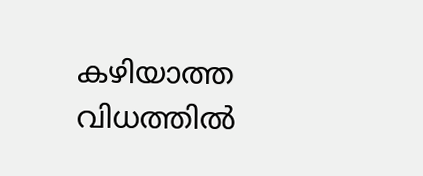കഴിയാത്ത
വിധത്തില്‍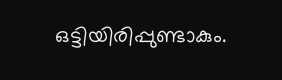ഒട്ടിയിരിപ്പുണ്ടാകും.